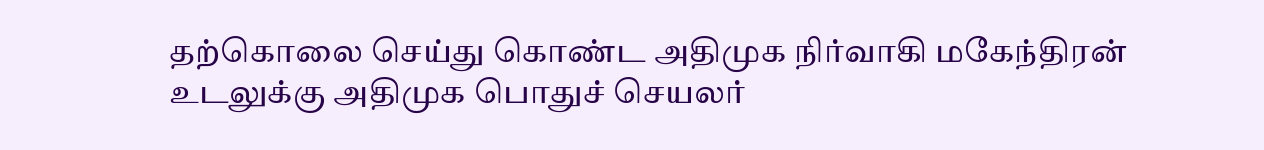தற்கொலை செய்து கொண்ட அதிமுக நிர்வாகி மகேந்திரன் உடலுக்கு அதிமுக பொதுச் செயலர்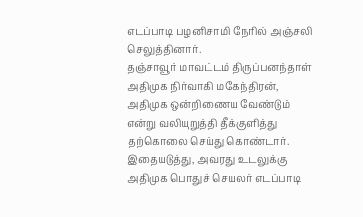எடப்பாடி பழனிசாமி நேரில் அஞ்சலி செலுத்தினார்.
தஞ்சாவூர் மாவட்டம் திருப்பனந்தாள் அதிமுக நிர்வாகி மகேந்திரன், அதிமுக ஒன்றிணைய வேண்டும் என்று வலியுறுத்தி தீக்குளித்து தற்கொலை செய்து கொண்டார்.
இதையடுத்து, அவரது உடலுக்கு அதிமுக பொதுச் செயலர் எடப்பாடி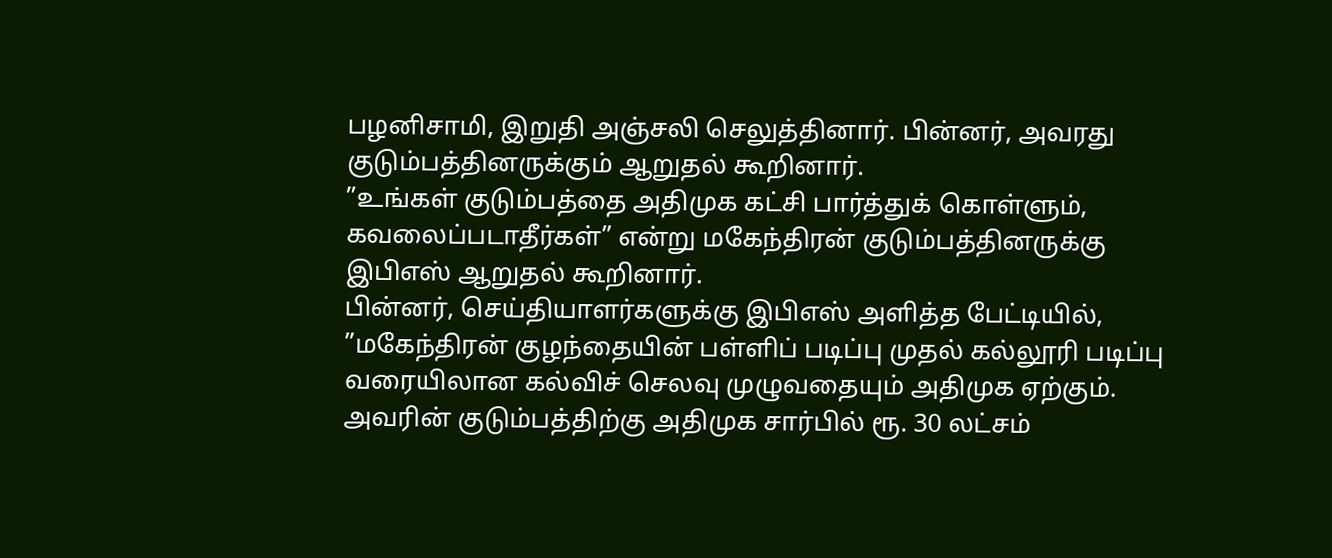பழனிசாமி, இறுதி அஞ்சலி செலுத்தினார். பின்னர், அவரது குடும்பத்தினருக்கும் ஆறுதல் கூறினார்.
”உங்கள் குடும்பத்தை அதிமுக கட்சி பார்த்துக் கொள்ளும், கவலைப்படாதீர்கள்” என்று மகேந்திரன் குடும்பத்தினருக்கு இபிஎஸ் ஆறுதல் கூறினார்.
பின்னர், செய்தியாளர்களுக்கு இபிஎஸ் அளித்த பேட்டியில், ”மகேந்திரன் குழந்தையின் பள்ளிப் படிப்பு முதல் கல்லூரி படிப்பு வரையிலான கல்விச் செலவு முழுவதையும் அதிமுக ஏற்கும்.
அவரின் குடும்பத்திற்கு அதிமுக சார்பில் ரூ. 30 லட்சம்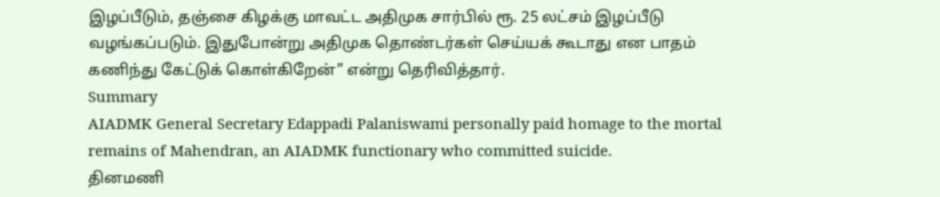இழப்பீடும், தஞ்சை கிழக்கு மாவட்ட அதிமுக சார்பில் ரூ. 25 லட்சம் இழப்பீடு வழங்கப்படும். இதுபோன்று அதிமுக தொண்டர்கள் செய்யக் கூடாது என பாதம் கணிந்து கேட்டுக் கொள்கிறேன்” என்று தெரிவித்தார்.
Summary
AIADMK General Secretary Edappadi Palaniswami personally paid homage to the mortal remains of Mahendran, an AIADMK functionary who committed suicide.
தினமணி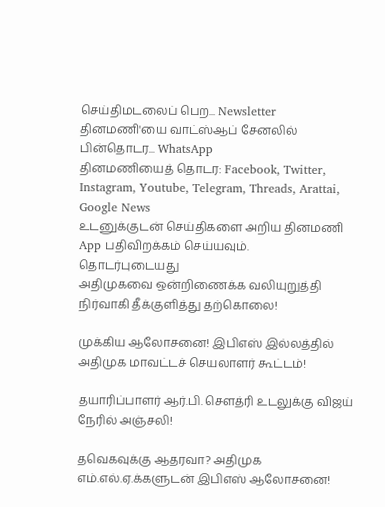செய்திமடலைப் பெற... Newsletter
தினமணி'யை வாட்ஸ்ஆப் சேனலில் பின்தொடர... WhatsApp
தினமணியைத் தொடர: Facebook, Twitter, Instagram, Youtube, Telegram, Threads, Arattai, Google News
உடனுக்குடன் செய்திகளை அறிய தினமணி App பதிவிறக்கம் செய்யவும்.
தொடர்புடையது
அதிமுகவை ஒன்றிணைக்க வலியுறுத்தி நிர்வாகி தீக்குளித்து தற்கொலை!

முக்கிய ஆலோசனை! இபிஎஸ் இல்லத்தில் அதிமுக மாவட்டச் செயலாளர் கூட்டம்!

தயாரிப்பாளர் ஆர்.பி. சௌத்ரி உடலுக்கு விஜய் நேரில் அஞ்சலி!

தவெகவுக்கு ஆதரவா? அதிமுக எம்.எல்.ஏ.க்களுடன் இபிஎஸ் ஆலோசனை!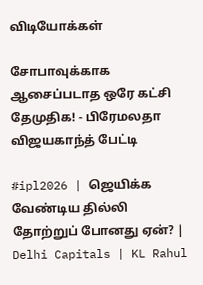விடியோக்கள்

சோபாவுக்காக ஆசைப்படாத ஒரே கட்சி தேமுதிக! - பிரேமலதா விஜயகாந்த் பேட்டி

#ipl2026 | ஜெயிக்க வேண்டிய தில்லி தோற்றுப் போனது ஏன்? | Delhi Capitals | KL Rahul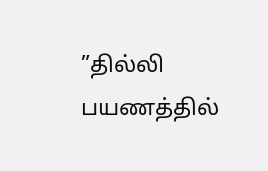”தில்லி பயணத்தில்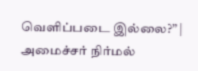வெளிப்படை இல்லை?” | அமைச்சர் நிர்மல்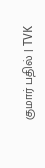குமார் பதில் | TVK